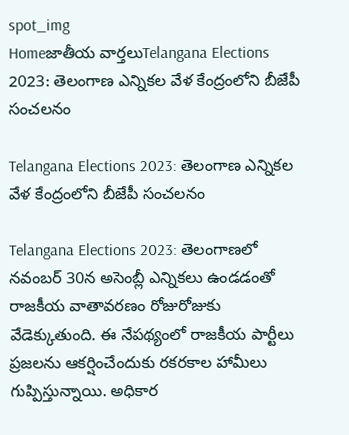spot_img
Homeజాతీయ వార్తలుTelangana Elections 2023: తెలంగాణ ఎన్నికల వేళ కేంద్రంలోని బీజేపీ సంచలనం

Telangana Elections 2023: తెలంగాణ ఎన్నికల వేళ కేంద్రంలోని బీజేపీ సంచలనం

Telangana Elections 2023: తెలంగాణలో నవంబర్ 30న అసెంబ్లీ ఎన్నికలు ఉండడంతో రాజకీయ వాతావరణం రోజురోజుకు వేడెక్కుతుంది. ఈ నేపథ్యంలో రాజకీయ పార్టీలు ప్రజలను ఆకర్షించేందుకు రకరకాల హామీలు గుప్పిస్తున్నాయి. అధికార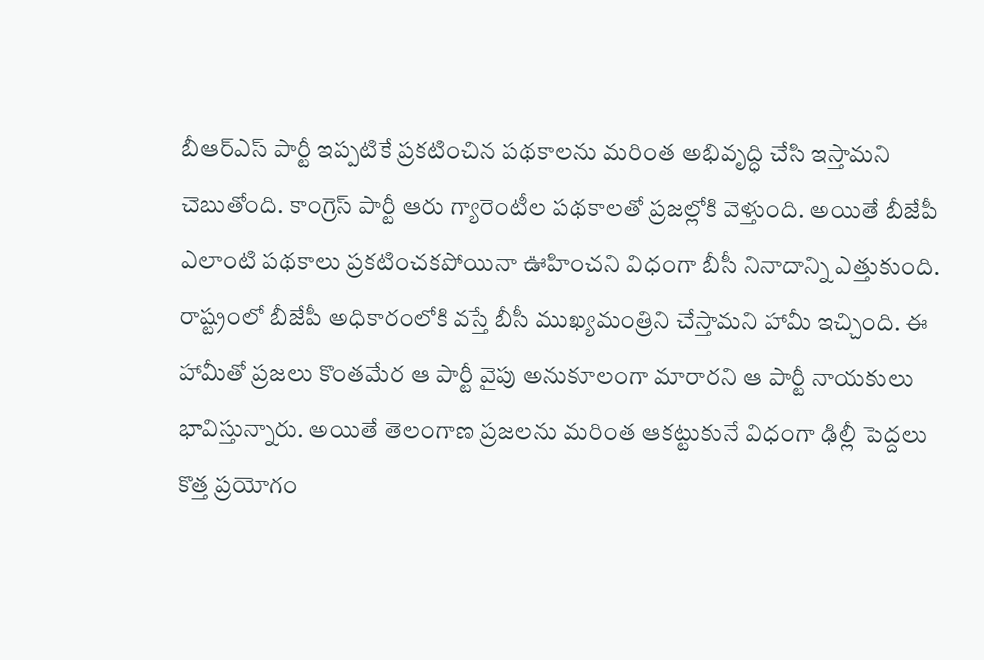బీఆర్ఎస్ పార్టీ ఇప్పటికే ప్రకటించిన పథకాలను మరింత అభివృద్ధి చేసి ఇస్తామని చెబుతోంది. కాంగ్రెస్ పార్టీ ఆరు గ్యారెంటీల పథకాలతో ప్రజల్లోకి వెళ్తుంది. అయితే బీజేపీ ఎలాంటి పథకాలు ప్రకటించకపోయినా ఊహించని విధంగా బీసీ నినాదాన్ని ఎత్తుకుంది. రాష్ట్రంలో బీజేపీ అధికారంలోకి వస్తే బీసీ ముఖ్యమంత్రిని చేస్తామని హామీ ఇచ్చింది. ఈ హామీతో ప్రజలు కొంతమేర ఆ పార్టీ వైపు అనుకూలంగా మారారని ఆ పార్టీ నాయకులు భావిస్తున్నారు. అయితే తెలంగాణ ప్రజలను మరింత ఆకట్టుకునే విధంగా ఢిల్లీ పెద్దలు కొత్త ప్రయోగం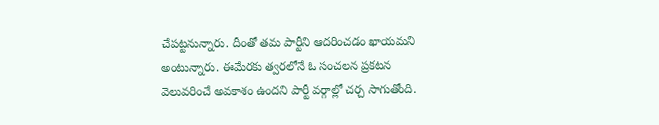చేపట్టనున్నారు. దీంతో తమ పార్టీని ఆదరించడం ఖాయమని అంటున్నారు. ఈమేరకు త్వరలోనే ఓ సంచలన ప్రకటన వెలువరించే అవకాశం ఉందని పార్టీ వర్గాల్లో చర్చ సాగుతోంది.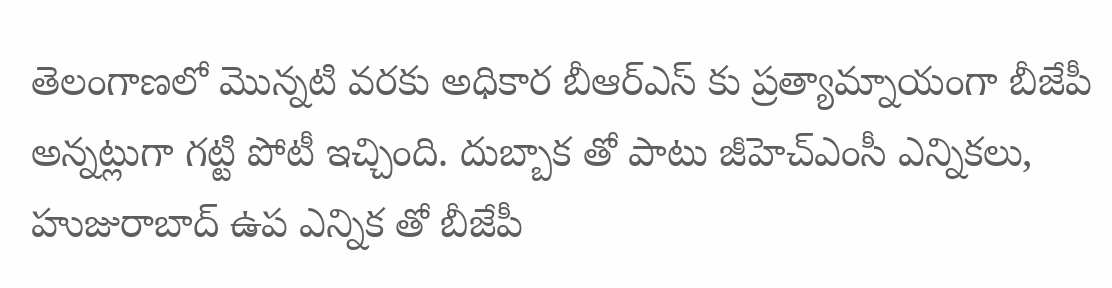తెలంగాణలో మొన్నటి వరకు అధికార బీఆర్ఎస్ కు ప్రత్యామ్నాయంగా బీజేపీ అన్నట్లుగా గట్టి పోటీ ఇచ్చింది. దుబ్బాక తో పాటు జీహెచ్ఎంసీ ఎన్నికలు, హుజురాబాద్ ఉప ఎన్నిక తో బీజేపీ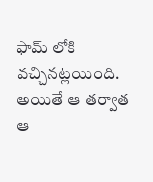ఫామ్ లోకి వచ్చినట్లయింది. అయితే ఆ తర్వాత ఆ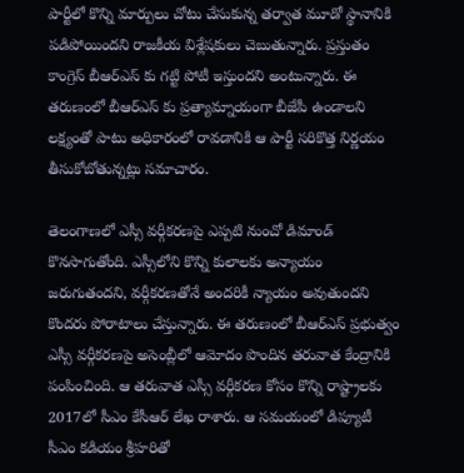పార్టీలో కొన్ని మార్పులు చోటు చేసుకున్న తర్వాత మూడో స్థానానికి పడిపోయిందని రాజకీయ విశ్లేషకులు చెబుతున్నారు. ప్రస్తుతం కాంగ్రెస్ బీఆర్ఎస్ కు గట్టి పోటీ ఇస్తుందని అంటున్నారు. ఈ తరుణంలో బీఆర్ఎస్ కు ప్రత్యామ్నాయంగా బీజేపీ ఉండాలని లక్ష్యంతో పాటు అధికారంలో రావడానికి ఆ పార్టీ సరికొత్త నిర్ణయం తీసుకోబోతున్నట్లు సమాచారం.

తెలంగాణలో ఎస్సీ వర్గీకరణపై ఎప్పటి నుంచో డిమాండ్ కొనసాగుతోంది. ఎస్సీలోని కొన్ని కులాలకు అన్యాయం జరుగుతందని, వర్గీకరణతోనే అందరికీ న్యాయం అవుతుందని కొందరు పోరాటాలు చేస్తున్నారు. ఈ తరుణంలో బీఆర్ఎస్ ప్రభుత్వం ఎస్సీ వర్గీకరణపై అసెంబ్లీలో ఆమోదం పొందిన తరువాత కేంద్రానికి పంపించింది. ఆ తరువాత ఎస్సీ వర్గీకరణ కోసం కొన్ని రాష్ట్రాలకు 2017లో సీఎం కేసీఆర్ లేఖ రాశారు. ఆ సమయంలో డిప్యూటీ సీఎం కడియం శ్రీహరితో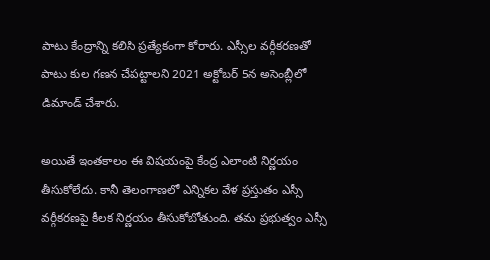పాటు కేంద్రాన్ని కలిసి ప్రత్యేకంగా కోరారు. ఎస్సీల వర్గీకరణతో పాటు కుల గణన చేపట్టాలని 2021 అక్టోబర్ 5న అసెంబ్లీలో డిమాండ్ చేశారు.

అయితే ఇంతకాలం ఈ విషయంపై కేంద్ర ఎలాంటి నిర్ణయం తీసుకోలేదు. కానీ తెలంగాణలో ఎన్నికల వేళ ప్రస్తుతం ఎస్సీ వర్గీకరణపై కీలక నిర్ణయం తీసుకోబోతుంది. తమ ప్రభుత్వం ఎస్సీ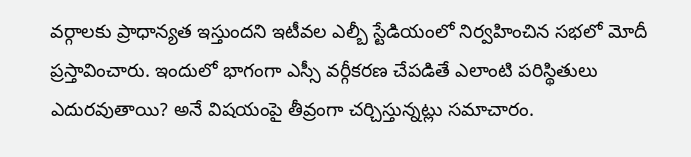వర్గాలకు ప్రాధాన్యత ఇస్తుందని ఇటీవల ఎల్బీ స్టేడియంలో నిర్వహించిన సభలో మోదీ ప్రస్తావించారు. ఇందులో భాగంగా ఎస్సీ వర్గీకరణ చేపడితే ఎలాంటి పరిస్థితులు ఎదురవుతాయి? అనే విషయంపై తీవ్రంగా చర్చిస్తున్నట్లు సమాచారం.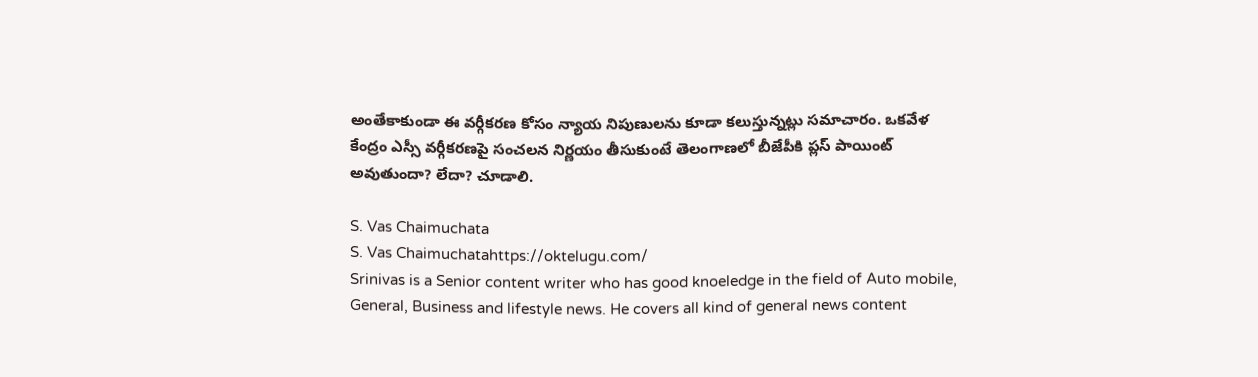అంతేకాకుండా ఈ వర్గీకరణ కోసం న్యాయ నిపుణులను కూడా కలుస్తున్నట్లు సమాచారం. ఒకవేళ కేంద్రం ఎస్సీ వర్గీకరణపై సంచలన నిర్ణయం తీసుకుంటే తెలంగాణలో బీజేపీకి ప్లస్ పాయింట్ అవుతుందా? లేదా? చూడాలి.

S. Vas Chaimuchata
S. Vas Chaimuchatahttps://oktelugu.com/
Srinivas is a Senior content writer who has good knoeledge in the field of Auto mobile, General, Business and lifestyle news. He covers all kind of general news content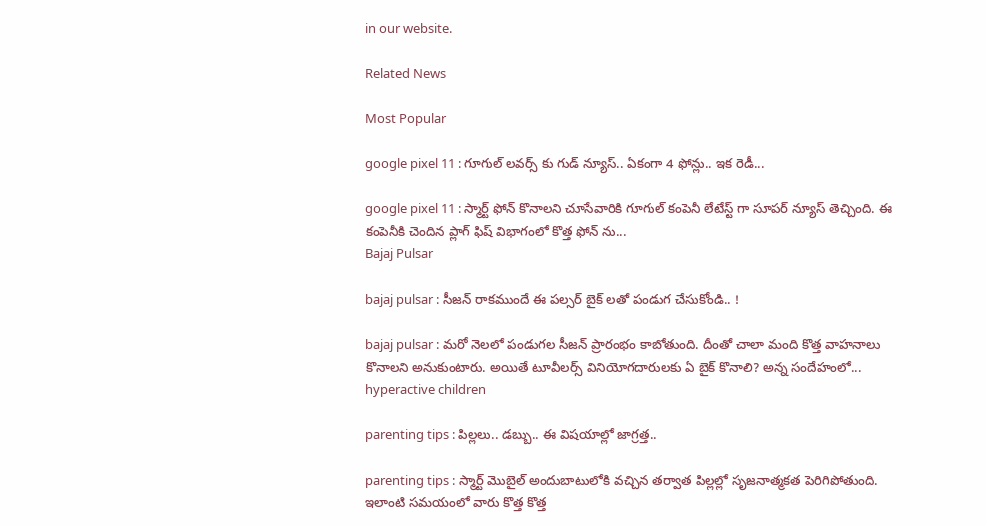in our website.

Related News

Most Popular

google pixel 11 : గూగుల్ లవర్స్ కు గుడ్ న్యూస్.. ఏకంగా 4 ఫోన్లు.. ఇక రెడీ...

google pixel 11 : స్మార్ట్ ఫోన్ కొనాలని చూసేవారికి గూగుల్ కంపెనీ లేటేస్ట్ గా సూపర్ న్యూస్ తెచ్చింది. ఈ కంపెనీకి చెందిన ప్లాగ్ ఫిష్ విభాగంలో కొత్త ఫోన్ ను...
Bajaj Pulsar

bajaj pulsar : సీజన్ రాకముందే ఈ పల్సర్ బైక్ లతో పండుగ చేసుకోండి.. !

bajaj pulsar : మరో నెలలో పండుగల సీజన్ ప్రారంభం కాబోతుంది. దీంతో చాలా మంది కొత్త వాహనాలు కొనాలని అనుకుంటారు. అయితే టూవీలర్స్ వినియోగదారులకు ఏ బైక్ కొనాలి? అన్న సందేహంలో...
hyperactive children

parenting tips : పిల్లలు.. డబ్బు.. ఈ విషయాల్లో జాగ్రత్త..

parenting tips : స్మార్ట్ మొబైల్ అందుబాటులోకి వచ్చిన తర్వాత పిల్లల్లో సృజనాత్మకత పెరిగిపోతుంది. ఇలాంటి సమయంలో వారు కొత్త కొత్త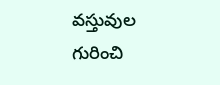వస్తువుల గురించి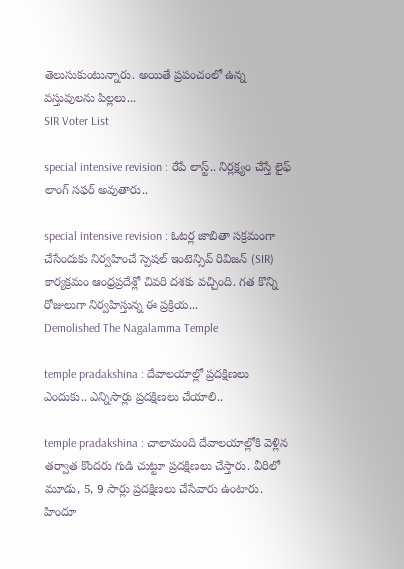తెలుసుకుంటున్నారు. అయితే ప్రపంచంలో ఉన్న వస్తువులను పిల్లలు...
SIR Voter List

special intensive revision : రేపే లాస్ట్.. నిర్లక్ష్యం చేస్తే లైఫ్ లాంగ్ సఫర్ అవుతారు..

special intensive revision : ఓటర్ల జాబితా సక్రమంగా చేసేందుకు నిర్వహించే స్పెషల్ ఇంటెన్సివ్ రివిజన్ (SIR) కార్యక్రమం ఆంధ్రప్రదేశ్లో చివరి దశకు వచ్చింది. గత కొన్ని రోజులుగా నిర్వహిస్తున్న ఈ ప్రక్రియ...
Demolished The Nagalamma Temple

temple pradakshina : దేవాలయాల్లో ప్రదక్షిణలు ఎందుకు.. ఎన్నిసార్లు ప్రదక్షిణలు చేయాలి..

temple pradakshina : చాలామంది దేవాలయాల్లోకి వెళ్లిన తర్వాత కొందరు గుడి చుట్టూ ప్రదక్షిణలు చేస్తారు. వీరిలో మూడు, 5, 9 సార్లు ప్రదక్షిణలు చేసేవారు ఉంటారు. హిందూ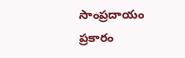సాంప్రదాయం ప్రకారం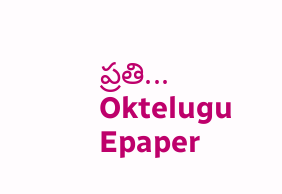ప్రతి...
Oktelugu Epaper